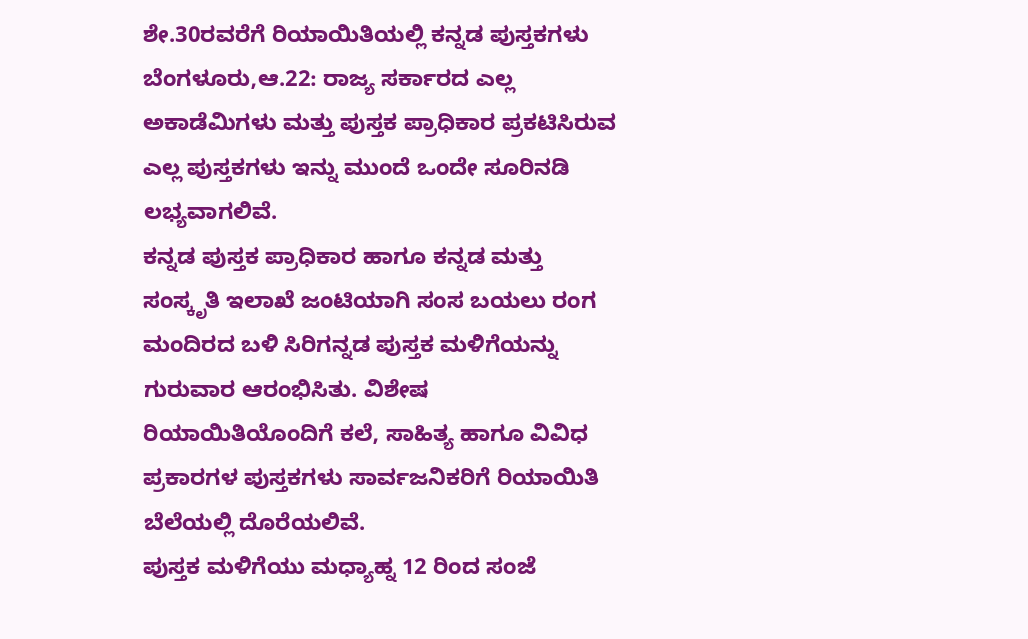ಶೇ.30ರವರೆಗೆ ರಿಯಾಯಿತಿಯಲ್ಲಿ ಕನ್ನಡ ಪುಸ್ತಕಗಳು
ಬೆಂಗಳೂರು,ಆ.22: ರಾಜ್ಯ ಸರ್ಕಾರದ ಎಲ್ಲ ಅಕಾಡೆಮಿಗಳು ಮತ್ತು ಪುಸ್ತಕ ಪ್ರಾಧಿಕಾರ ಪ್ರಕಟಿಸಿರುವ ಎಲ್ಲ ಪುಸ್ತಕಗಳು ಇನ್ನು ಮುಂದೆ ಒಂದೇ ಸೂರಿನಡಿ ಲಭ್ಯವಾಗಲಿವೆ.
ಕನ್ನಡ ಪುಸ್ತಕ ಪ್ರಾಧಿಕಾರ ಹಾಗೂ ಕನ್ನಡ ಮತ್ತು ಸಂಸ್ಕೃತಿ ಇಲಾಖೆ ಜಂಟಿಯಾಗಿ ಸಂಸ ಬಯಲು ರಂಗ ಮಂದಿರದ ಬಳಿ ಸಿರಿಗನ್ನಡ ಪುಸ್ತಕ ಮಳಿಗೆಯನ್ನು ಗುರುವಾರ ಆರಂಭಿಸಿತು. ವಿಶೇಷ ರಿಯಾಯಿತಿಯೊಂದಿಗೆ ಕಲೆ, ಸಾಹಿತ್ಯ ಹಾಗೂ ವಿವಿಧ ಪ್ರಕಾರಗಳ ಪುಸ್ತಕಗಳು ಸಾರ್ವಜನಿಕರಿಗೆ ರಿಯಾಯಿತಿ ಬೆಲೆಯಲ್ಲಿ ದೊರೆಯಲಿವೆ.
ಪುಸ್ತಕ ಮಳಿಗೆಯು ಮಧ್ಯಾಹ್ನ 12 ರಿಂದ ಸಂಜೆ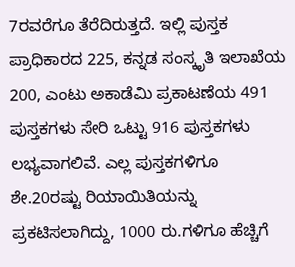7ರವರೆಗೂ ತೆರೆದಿರುತ್ತದೆ. ಇಲ್ಲಿ ಪುಸ್ತಕ ಪ್ರಾಧಿಕಾರದ 225, ಕನ್ನಡ ಸಂಸ್ಕೃತಿ ಇಲಾಖೆಯ 200, ಎಂಟು ಅಕಾಡೆಮಿ ಪ್ರಕಾಟಣೆಯ 491 ಪುಸ್ತಕಗಳು ಸೇರಿ ಒಟ್ಟು 916 ಪುಸ್ತಕಗಳು ಲಭ್ಯವಾಗಲಿವೆ. ಎಲ್ಲ ಪುಸ್ತಕಗಳಿಗೂ ಶೇ.20ರಷ್ಟು ರಿಯಾಯಿತಿಯನ್ನು ಪ್ರಕಟಿಸಲಾಗಿದ್ದು, 1000 ರು.ಗಳಿಗೂ ಹೆಚ್ಚಿಗೆ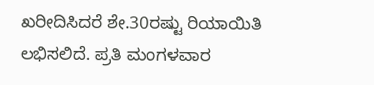ಖರೀದಿಸಿದರೆ ಶೇ.30ರಷ್ಟು ರಿಯಾಯಿತಿ ಲಭಿಸಲಿದೆ. ಪ್ರತಿ ಮಂಗಳವಾರ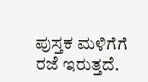ಪುಸ್ತಕ ಮಳಿಗೆಗೆ ರಜೆ ಇರುತ್ತದೆ.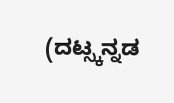(ದಟ್ಸ್ಕನ್ನಡ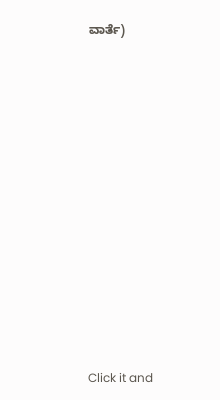ವಾರ್ತೆ)












Click it and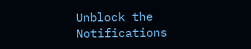Unblock the Notifications